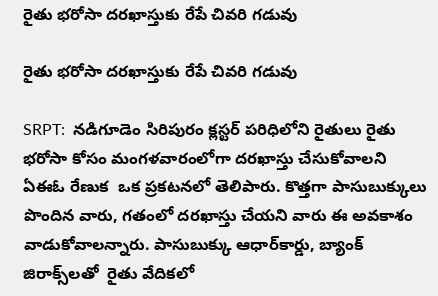రైతు భరోసా దరఖాస్తుకు రేపే చివరి గడువు

రైతు భరోసా దరఖాస్తుకు రేపే చివరి గడువు

SRPT:  నడిగూడెం సిరిపురం క్లస్టర్ పరిధిలోని రైతులు రైతు భరోసా కోసం మంగళవారంలోగా దరఖాస్తు చేసుకోవాలని ఏఈఓ రేణుక  ఒక ప్రకటనలో తెలిపారు. కొత్తగా పాసుబుక్కులు పొందిన వారు, గతంలో దరఖాస్తు చేయని వారు ఈ అవకాశం వాడుకోవాలన్నారు. పాసుబుక్కు ఆధార్‌కార్డు, బ్యాంక్ జిరాక్స్‌లతో  రైతు వేదికలో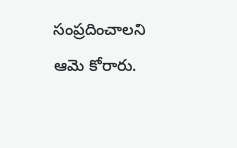సంప్రదించాలని ఆమె కోరారు.